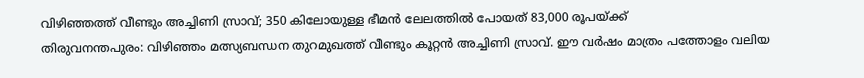വിഴിഞ്ഞത്ത് വീണ്ടും അച്ചിണി സ്രാവ്; 350 കിലോയുള്ള ഭീമൻ ലേലത്തിൽ പോയത് 83,000 രൂപയ്ക്ക്
തിരുവനന്തപുരം: വിഴിഞ്ഞം മത്സ്യബന്ധന തുറമുഖത്ത് വീണ്ടും കൂറ്റൻ അച്ചിണി സ്രാവ്. ഈ വർഷം മാത്രം പത്തോളം വലിയ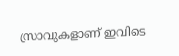സ്രാവുകളാണ് ഇവിടെ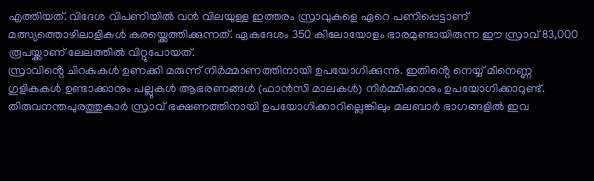എത്തിയത്. വിദേശ വിപണിയിൽ വൻ വിലയുള്ള ഇത്തരം സ്രാവുകളെ ഏറെ പണിപ്പെട്ടാണ് മത്സ്യത്തൊഴിലാളികൾ കരയ്ക്കെത്തിക്കുന്നത്. ഏകദേശം 350 കിലോയോളം ഭാരമുണ്ടായിരുന്ന ഈ സ്രാവ് 83,000 രൂപയ്ക്കാണ് ലേലത്തിൽ വിറ്റുപോയത്.
സ്രാവിൻ്റെ ചിറകുകൾ ഉണക്കി മരുന്ന് നിർമ്മാണത്തിനായി ഉപയോഗിക്കുന്നു. ഇതിൻ്റെ നെയ്യ് മീനെണ്ണ ഗുളികകൾ ഉണ്ടാക്കാനും പല്ലുകൾ ആഭരണങ്ങൾ (ഫാൻസി മാലകൾ) നിർമ്മിക്കാനും ഉപയോഗിക്കാറുണ്ട്.
തിരുവനന്തപുരത്തുകാർ സ്രാവ് ഭക്ഷണത്തിനായി ഉപയോഗിക്കാറില്ലെങ്കിലും മലബാർ ഭാഗങ്ങളിൽ ഇവ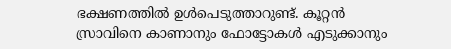ഭക്ഷണത്തിൽ ഉൾപെടുത്താറുണ്ട്. കൂറ്റൻ സ്രാവിനെ കാണാനും ഫോട്ടോകൾ എടുക്കാനും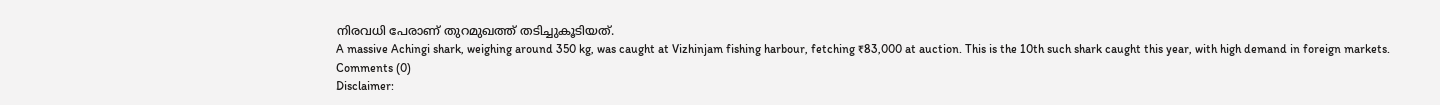നിരവധി പേരാണ് തുറമുഖത്ത് തടിച്ചുകൂടിയത്.
A massive Achingi shark, weighing around 350 kg, was caught at Vizhinjam fishing harbour, fetching ₹83,000 at auction. This is the 10th such shark caught this year, with high demand in foreign markets.
Comments (0)
Disclaimer: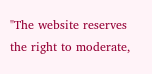"The website reserves the right to moderate,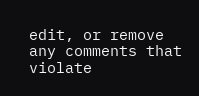edit, or remove any comments that violate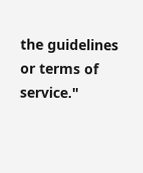the guidelines or terms of service."